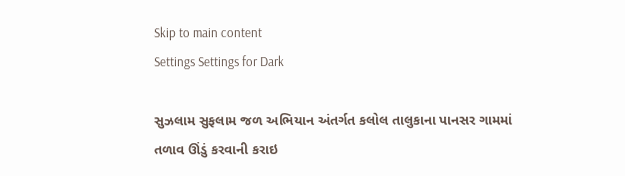Skip to main content
Settings Settings for Dark

સુઝલામ સુફલામ જળ અભિયાન અંતર્ગત કલોલ તાલુકાના પાનસર ગામમાં તળાવ ઊંડું કરવાની કરાઇ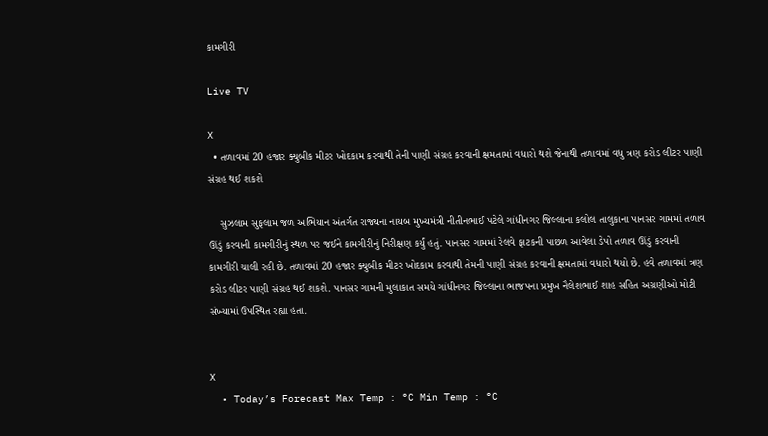કામગીરી

Live TV

X
  • તળાવમાં 20 હજાર ક્યુબીક મીટર ખોદકામ કરવાથી તેની પાણી સંગ્રહ કરવાની ક્ષમતામાં વધારો થશે જેનાથી તળાવમાં વધુ ત્રણ કરોડ લીટર પાણી સંગ્રહ થઈ શકશે

    સુઝલામ સુફલામ જળ અભિયાન અંતર્ગત રાજ્યના નાયબ મુખ્યમંત્રી નીતીનભાઈ પટેલે ગાંધીનગર જિલ્લાના કલોલ તાલુકાના પાનસર ગામમાં તળાવ ઊંડું કરવાની કામગીરીનું સ્થળ પર જઈને કામગીરીનું નિરીક્ષણ કર્યું હતું. પાનસર ગામમાં રેલવે ફાટકની પાછળ આવેલા ડેપો તળાવ ઊંડું કરવાની કામગીરી ચાલી રહી છે. તળાવમાં 20 હજાર ક્યુબીક મીટર ખોદકામ કરવાથી તેમની પાણી સંગ્રહ કરવાની ક્ષમતામાં વધારો થયો છે. હવે તળાવમાં ત્રણ કરોડ લીટર પાણી સંગ્રહ થઈ શકશે. પાનસર ગામની મુલાકાત સમયે ગાંધીનગર જિલ્લાના ભાજપના પ્રમુખ નૈલેશભાઈ શાહ સહિત અગ્રણીઓ મોટી સંખ્યામાં ઉપસ્થિત રહ્યા હતા.


X
  • Today’s Forecast Max Temp : °C Min Temp : °C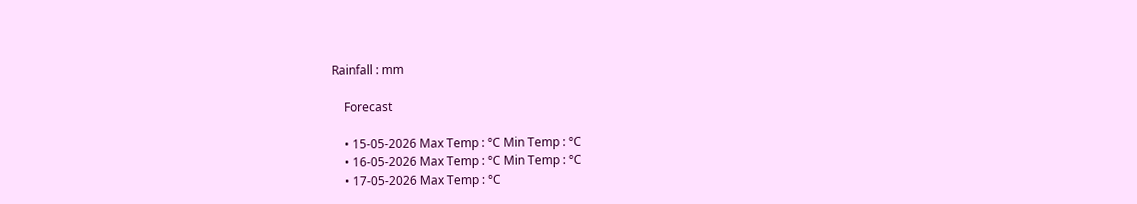Rainfall : mm

    Forecast

    • 15-05-2026 Max Temp : °C Min Temp : °C
    • 16-05-2026 Max Temp : °C Min Temp : °C
    • 17-05-2026 Max Temp : °C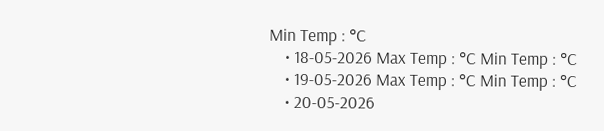Min Temp : °C
    • 18-05-2026 Max Temp : °C Min Temp : °C
    • 19-05-2026 Max Temp : °C Min Temp : °C
    • 20-05-2026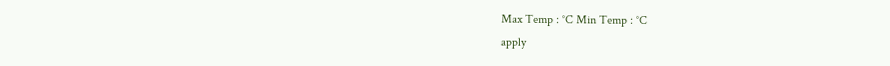Max Temp : °C Min Temp : °C
apply